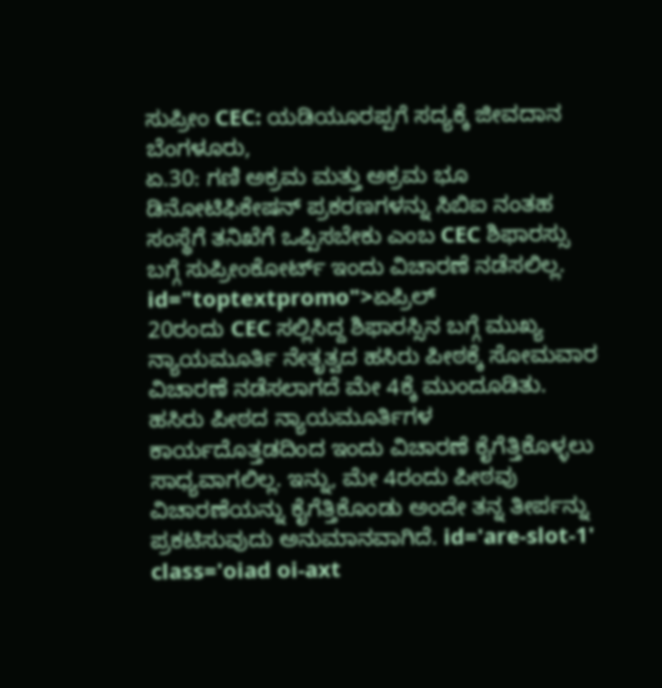ಸುಪ್ರೀಂ CEC: ಯಡಿಯೂರಪ್ಪಗೆ ಸದ್ಯಕ್ಕೆ ಜೀವದಾನ
ಬೆಂಗಳೂರು,
ಏ.30: ಗಣಿ ಅಕ್ರಮ ಮತ್ತು ಅಕ್ರಮ ಭೂ ಡಿನೋಟಿಫಿಕೇಷನ್ ಪ್ರಕರಣಗಳನ್ನು ಸಿಬಿಐ ನಂತಹ ಸಂಸ್ಥೆಗೆ ತನಿಖೆಗೆ ಒಪ್ಪಿಸಬೇಕು ಎಂಬ CEC ಶಿಫಾರಸ್ಸು ಬಗ್ಗೆ ಸುಪ್ರೀಂಕೋರ್ಟ್ ಇಂದು ವಿಚಾರಣೆ ನಡೆಸಲಿಲ್ಲ. id="toptextpromo">ಏಪ್ರಿಲ್
20ರಂದು CEC ಸಲ್ಲಿಸಿದ್ದ ಶಿಫಾರಸ್ಸಿನ ಬಗ್ಗೆ ಮುಖ್ಯ ನ್ಯಾಯಮೂರ್ತಿ ನೇತೃತ್ವದ ಹಸಿರು ಪೀಠಕ್ಕೆ ಸೋಮವಾರ ವಿಚಾರಣೆ ನಡೆಸಲಾಗದೆ ಮೇ 4ಕ್ಕೆ ಮುಂದೂಡಿತು. ಹಸಿರು ಪೀಠದ ನ್ಯಾಯಮೂರ್ತಿಗಳ ಕಾರ್ಯದೊತ್ತಡದಿಂದ ಇಂದು ವಿಚಾರಣೆ ಕೈಗೆತ್ತಿಕೊಳ್ಳಲು ಸಾಧ್ಯವಾಗಲಿಲ್ಲ. ಇನ್ನು, ಮೇ 4ರಂದು ಪೀಠವು ವಿಚಾರಣೆಯನ್ನು ಕೈಗೆತ್ತಿಕೊಂಡು ಅಂದೇ ತನ್ನ ತೀರ್ಪನ್ನು ಪ್ರಕಟಿಸುವುದು ಅನುಮಾನವಾಗಿದೆ. id='are-slot-1' class='oiad oi-axt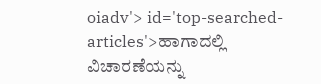oiadv'> id='top-searched-articles'>ಹಾಗಾದಲ್ಲಿ
ವಿಚಾರಣೆಯನ್ನು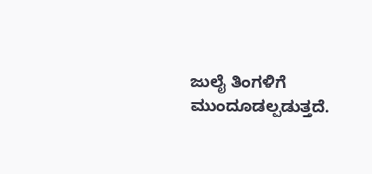ಜುಲೈ ತಿಂಗಳಿಗೆ ಮುಂದೂಡಲ್ಪಡುತ್ತದೆ.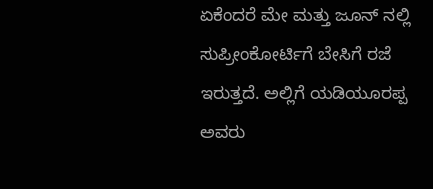ಏಕೆಂದರೆ ಮೇ ಮತ್ತು ಜೂನ್ ನಲ್ಲಿ ಸುಪ್ರೀಂಕೋರ್ಟಿಗೆ ಬೇಸಿಗೆ ರಜೆ ಇರುತ್ತದೆ. ಅಲ್ಲಿಗೆ ಯಡಿಯೂರಪ್ಪ ಅವರು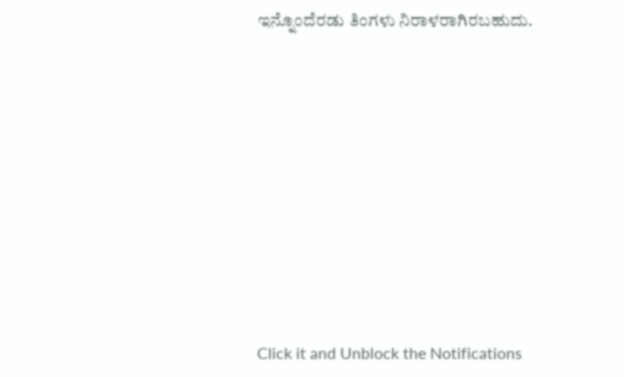ಇನ್ನೊಂದೆರಡು ತಿಂಗಳು ನಿರಾಳರಾಗಿರಬಹುದು.











Click it and Unblock the Notifications